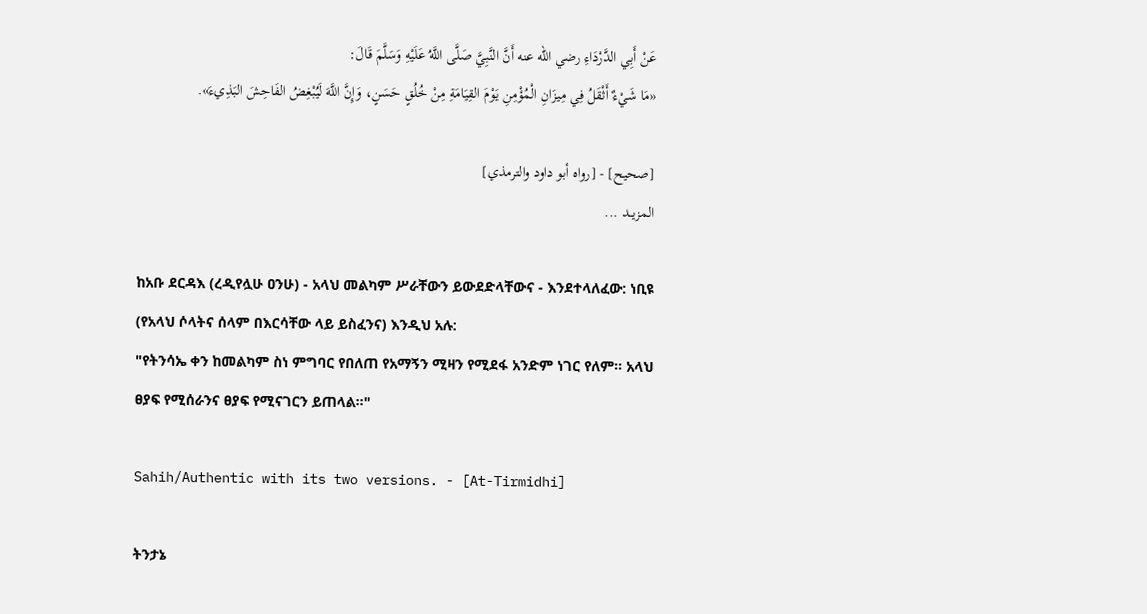عَنْ أَبِي الدَّرْدَاءِ رضي الله عنه أَنَّ النَّبِيَّ صَلَّى اللَّهُ عَلَيْهِ وَسَلَّمَ قَالَ:
«مَا شَيْءٌ أَثْقَلُ فِي مِيزَانِ الْمُؤْمِنِ يَوْمَ القِيَامَةِ مِنْ خُلُقٍ حَسَنٍ، وَإِنَّ اللَّهَ لَيُبْغِضُ الفَاحِشَ البَذِيءَ».

[صحيح] - [رواه أبو داود والترمذي]
المزيــد ...

ከአቡ ደርዳእ (ረዲየሏሁ ዐንሁ) - አላህ መልካም ሥራቸውን ይውደድላቸውና - እንደተላለፈው: ነቢዩ (የአላህ ሶላትና ሰላም በእርሳቸው ላይ ይስፈንና) እንዲህ አሉ:
"የትንሳኤ ቀን ከመልካም ስነ ምግባር የበለጠ የአማኝን ሚዛን የሚደፋ አንድም ነገር የለም። አላህ ፀያፍ የሚሰራንና ፀያፍ የሚናገርን ይጠላል።"

Sahih/Authentic with its two versions. - [At-Tirmidhi]

ትንታኔ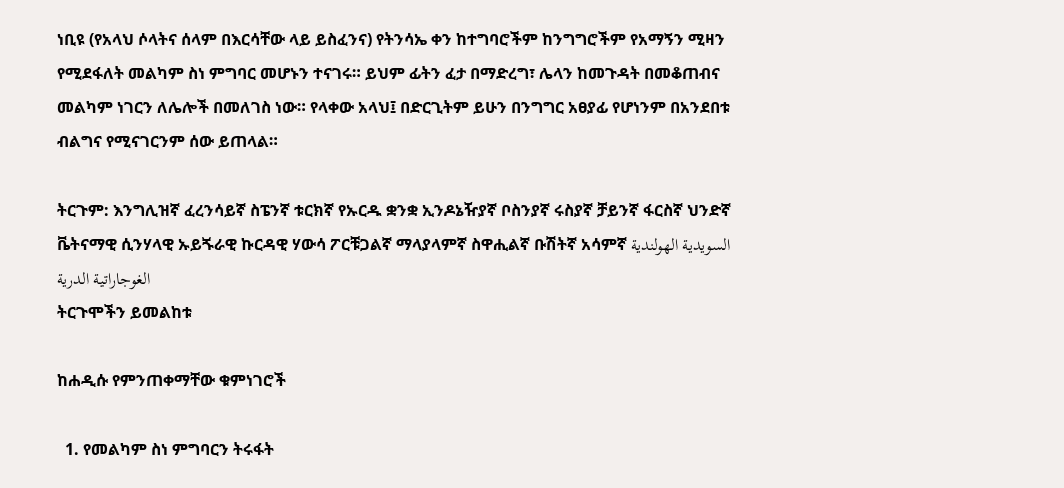ነቢዩ (የአላህ ሶላትና ሰላም በእርሳቸው ላይ ይስፈንና) የትንሳኤ ቀን ከተግባሮችም ከንግግሮችም የአማኝን ሚዛን የሚደፋለት መልካም ስነ ምግባር መሆኑን ተናገሩ። ይህም ፊትን ፈታ በማድረግ፣ ሌላን ከመጉዳት በመቆጠብና መልካም ነገርን ለሌሎች በመለገስ ነው። የላቀው አላህ፤ በድርጊትም ይሁን በንግግር አፀያፊ የሆነንም በአንደበቱ ብልግና የሚናገርንም ሰው ይጠላል።

ትርጉም: እንግሊዝኛ ፈረንሳይኛ ስፔንኛ ቱርክኛ የኡርዱ ቋንቋ ኢንዶኔዥያኛ ቦስንያኛ ሩስያኛ ቻይንኛ ፋርስኛ ህንድኛ ቬትናማዊ ሲንሃላዊ ኡይጙራዊ ኩርዳዊ ሃውሳ ፖርቹጋልኛ ማላያላምኛ ስዋሒልኛ ቡሽትኛ አሳምኛ السويدية الهولندية الغوجاراتية الدرية
ትርጉሞችን ይመልከቱ

ከሐዲሱ የምንጠቀማቸው ቁምነገሮች

  1. የመልካም ስነ ምግባርን ትሩፋት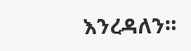እንረዳለን።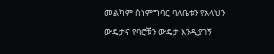መልካም ስነምግባር ባለቤቱን የአላህን ውዴታና የባሮቹን ውዴታ እንዲያገኝ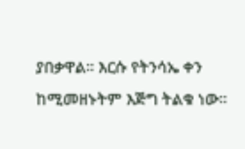ያበቃዋል። እርሱ የትንሳኤ ቀን ከሚመዘኑትም እጅግ ትልቁ ነው።